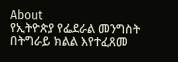About
የኢትዮጵያ የፌደራል መንግስት በትግራይ ክልል እየተፈጸመ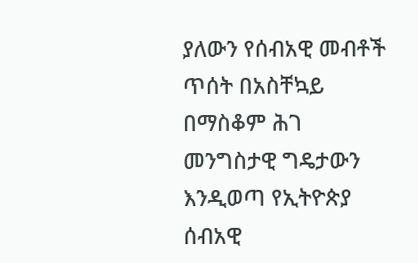ያለውን የሰብአዊ መብቶች ጥሰት በአስቸኳይ በማስቆም ሕገ መንግስታዊ ግዴታውን እንዲወጣ የኢትዮጵያ ሰብአዊ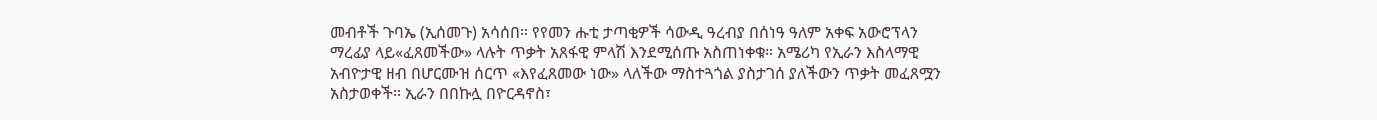መብቶች ጉባኤ (ኢሰመጉ) አሳሰበ። የየመን ሑቲ ታጣቂዎች ሳውዲ ዓረብያ በሰነዓ ዓለም አቀፍ አውሮፕላን ማረፊያ ላይ«ፈጸመችው» ላሉት ጥቃት አጸፋዊ ምላሽ እንደሚሰጡ አስጠነቀቁ። አሜሪካ የኢራን እስላማዊ አብዮታዊ ዘብ በሆርሙዝ ሰርጥ «እየፈጸመው ነው» ላለችው ማስተጓጎል ያስታገሰ ያለችውን ጥቃት መፈጸሟን አስታወቀች። ኢራን በበኩሏ በዮርዳኖስ፣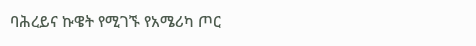ባሕረይና ኩዌት የሚገኙ የአሜሪካ ጦር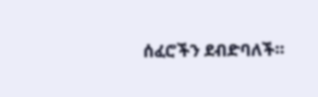ሰፈሮችን ደብድባለች።